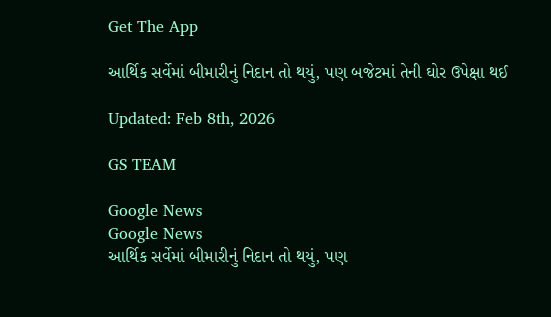Get The App

આર્થિક સર્વેમાં બીમારીનું નિદાન તો થયું, પણ બજેટમાં તેની ઘોર ઉપેક્ષા થઈ

Updated: Feb 8th, 2026

GS TEAM

Google News
Google News
આર્થિક સર્વેમાં બીમારીનું નિદાન તો થયું, પણ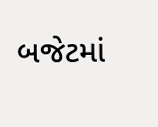બજેટમાં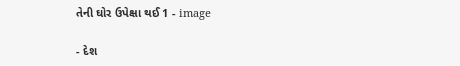તેની ઘોર ઉપેક્ષા થઈ 1 - image

- દેશ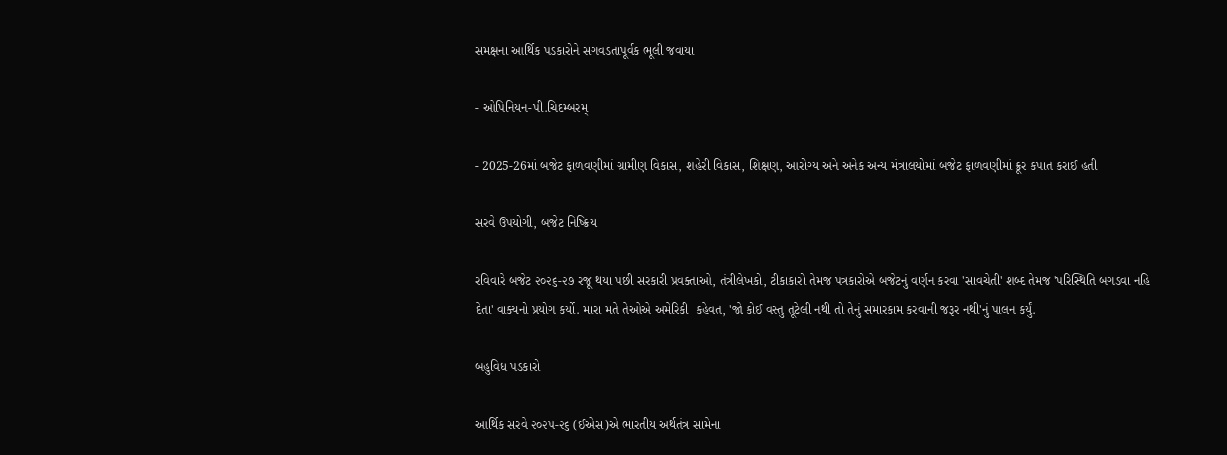સમક્ષના આર્થિક પડકારોને સગવડતાપૂર્વક ભૂલી જવાયા

- ઓપિનિયન-પી.ચિદમ્બરમ્

- 2025-26માં બજેટ ફાળવણીમાં ગ્રામીણ વિકાસ, શહેરી વિકાસ, શિક્ષણ, આરોગ્ય અને અનેક અન્ય મંત્રાલયોમાં બજેટ ફાળવણીમાં ક્રૂર કપાત કરાઈ હતી

સરવે ઉપયોગી, બજેટ નિષ્ક્રિય

રવિવારે બજેટ ૨૦૨૬-૨૭ રજૂ થયા પછી સરકારી પ્રવક્તાઓ, તંત્રીલેખકો, ટીકાકારો તેમજ પત્રકારોએ બજેટનું વર્ણન કરવા 'સાવચેતી' શબ્દ તેમજ 'પરિસ્થિતિ બગડવા નહિ દેતા' વાક્યનો પ્રયોગ કર્યો. મારા મતે તેઓએ અમેરિકી  કહેવત, 'જો કોઈ વસ્તુ તૂટેલી નથી તો તેનું સમારકામ કરવાની જરૂર નથી'નું પાલન કર્યું.

બહુવિધ પડકારો

આર્થિક સરવે ૨૦૨૫-૨૬ (ઈએસ)એ ભારતીય અર્થતંત્ર સામેના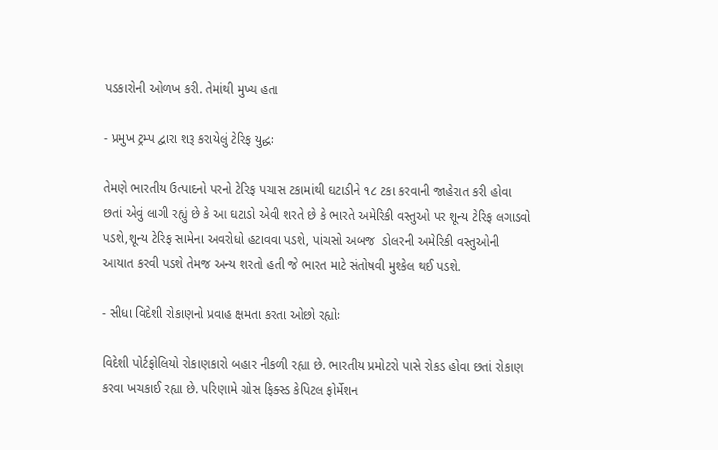પડકારોની ઓળખ કરી. તેમાંથી મુખ્ય હતા

- પ્રમુખ ટ્રમ્પ દ્વારા શરૂ કરાયેલું ટેરિફ યુદ્ધઃ

તેમણે ભારતીય ઉત્પાદનો પરનો ટેરિફ પચાસ ટકામાંથી ઘટાડીને ૧૮ ટકા કરવાની જાહેરાત કરી હોવા છતાં એવું લાગી રહ્યું છે કે આ ઘટાડો એવી શરતે છે કે ભારતે અમેરિકી વસ્તુઓ પર શૂન્ય ટેરિફ લગાડવો પડશે,શૂન્ય ટેરિફ સામેના અવરોધો હટાવવા પડશે, પાંચસો અબજ  ડોલરની અમેરિકી વસ્તુઓની આયાત કરવી પડશે તેમજ અન્ય શરતો હતી જે ભારત માટે સંતોષવી મુશ્કેલ થઈ પડશે.

- સીધા વિદેશી રોકાણનો પ્રવાહ ક્ષમતા કરતા ઓછો રહ્યોઃ

વિદેશી પોર્ટફોલિયો રોકાણકારો બહાર નીકળી રહ્યા છે. ભારતીય પ્રમોટરો પાસે રોકડ હોવા છતાં રોકાણ કરવા ખચકાઈ રહ્યા છે. પરિણામે ગ્રોસ ફિક્સ્ડ કેપિટલ ફોર્મેશન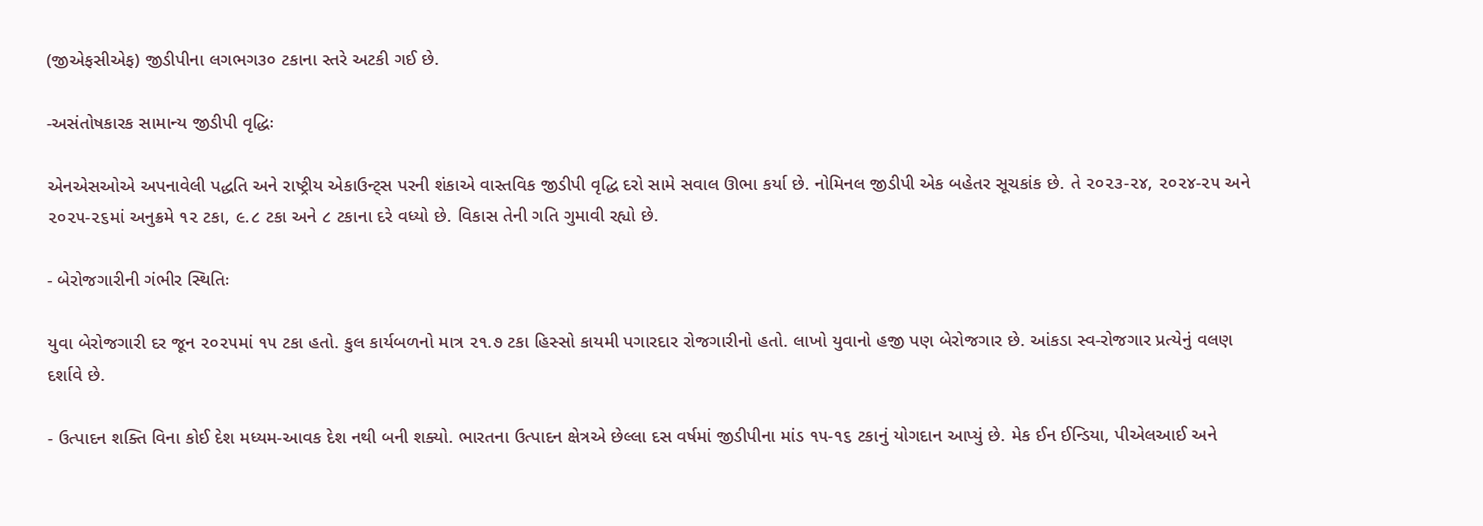(જીએફસીએફ) જીડીપીના લગભગ૩૦ ટકાના સ્તરે અટકી ગઈ છે.

-અસંતોષકારક સામાન્ય જીડીપી વૃદ્ધિઃ

એનએસઓએ અપનાવેલી પદ્ધતિ અને રાષ્ટ્રીય એકાઉન્ટ્સ પરની શંકાએ વાસ્તવિક જીડીપી વૃદ્ધિ દરો સામે સવાલ ઊભા કર્યા છે. નોમિનલ જીડીપી એક બહેતર સૂચકાંક છે. તે ૨૦૨૩-૨૪, ૨૦૨૪-૨૫ અને ૨૦૨૫-૨૬માં અનુક્રમે ૧૨ ટકા, ૯.૮ ટકા અને ૮ ટકાના દરે વધ્યો છે. વિકાસ તેની ગતિ ગુમાવી રહ્યો છે.

- બેરોજગારીની ગંભીર સ્થિતિઃ

યુવા બેરોજગારી દર જૂન ૨૦૨૫માં ૧૫ ટકા હતો. કુલ કાર્યબળનો માત્ર ૨૧.૭ ટકા હિસ્સો કાયમી પગારદાર રોજગારીનો હતો. લાખો યુવાનો હજી પણ બેરોજગાર છે. આંકડા સ્વ-રોજગાર પ્રત્યેનું વલણ દર્શાવે છે.

- ઉત્પાદન શક્તિ વિના કોઈ દેશ મધ્યમ-આવક દેશ નથી બની શક્યો. ભારતના ઉત્પાદન ક્ષેત્રએ છેલ્લા દસ વર્ષમાં જીડીપીના માંડ ૧૫-૧૬ ટકાનું યોગદાન આપ્યું છે. મેક ઈન ઈન્ડિયા, પીએલઆઈ અને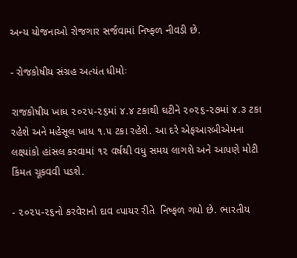અન્ય યોજનાઓ રોજગાર સર્જવામાં નિષ્ફળ નીવડી છે.

- રોજકોષીય સંગ્રહ અત્યંત ધીમોઃ

રાજકોષીય ખાધ ૨૦૨૫-૨૬માં ૪.૪ ટકાથી ઘટીને ૨૦૨૬-૨૭માં ૪.૩ ટકા રહેશે અને મહેસૂલ ખાધ ૧.૫ ટકા રહેશે. આ દરે એફઆરબીએમના લક્ષ્યાંકો હાંસલ કરવામાં ૧૨ વર્ષથી વધુ સમય લાગશે અને આપણે મોટી કિંમત ચૂકવવી પડશે.

- ૨૦૨૫-૨૬નો કરવેરાનો દાવ વ્પાયર રીતે  નિષ્ફળ ગયો છે. ભારતીય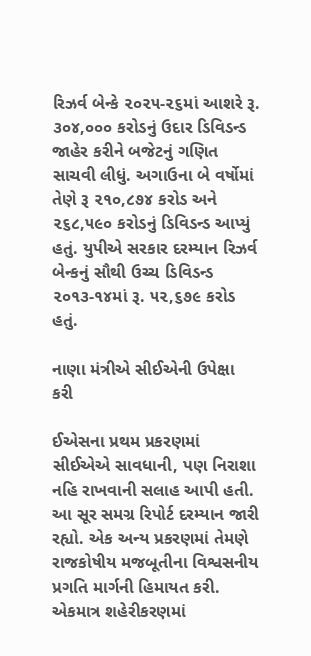રિઝર્વ બેન્કે ૨૦૨૫-૨૬માં આશરે રૂ. ૩૦૪,૦૦૦ કરોડનું ઉદાર ડિવિડન્ડ જાહેર કરીને બજેટનું ગણિત સાચવી લીધું. અગાઉના બે વર્ષોમાં તેણે રૂ ૨૧૦,૮૭૪ કરોડ અને ૨૬૮,૫૯૦ કરોડનું ડિવિડન્ડ આપ્યું હતું. યુપીએ સરકાર દરમ્યાન રિઝર્વ બેન્કનું સૌથી ઉચ્ચ ડિવિડન્ડ ૨૦૧૩-૧૪માં રૂ. ૫૨,૬૭૯ કરોડ હતું.

નાણા મંત્રીએ સીઈએની ઉપેક્ષા કરી

ઈએસના પ્રથમ પ્રકરણમાં સીઈએએ સાવધાની, પણ નિરાશા નહિ રાખવાની સલાહ આપી હતી. આ સૂર સમગ્ર રિપોર્ટ દરમ્યાન જારી રહ્યો. એક અન્ય પ્રકરણમાં તેમણે રાજકોષીય મજબૂતીના વિશ્વસનીય પ્રગતિ માર્ગની હિમાયત કરી. એકમાત્ર શહેરીકરણમાં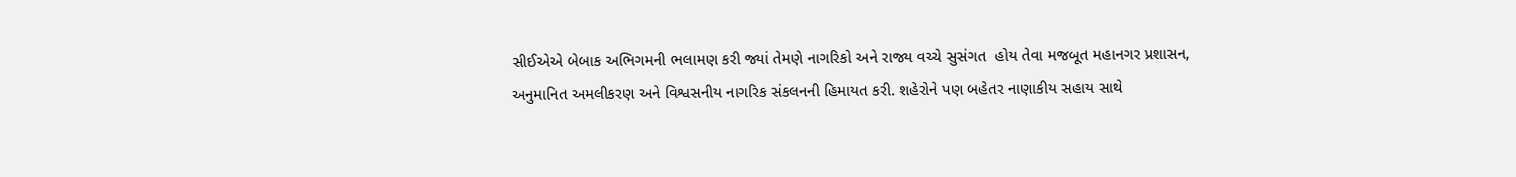સીઈએએ બેબાક અભિગમની ભલામણ કરી જ્યાં તેમણે નાગરિકો અને રાજ્ય વચ્ચે સુસંગત  હોય તેવા મજબૂત મહાનગર પ્રશાસન, અનુમાનિત અમલીકરણ અને વિશ્વસનીય નાગરિક સંકલનની હિમાયત કરી. શહેરોને પણ બહેતર નાણાકીય સહાય સાથે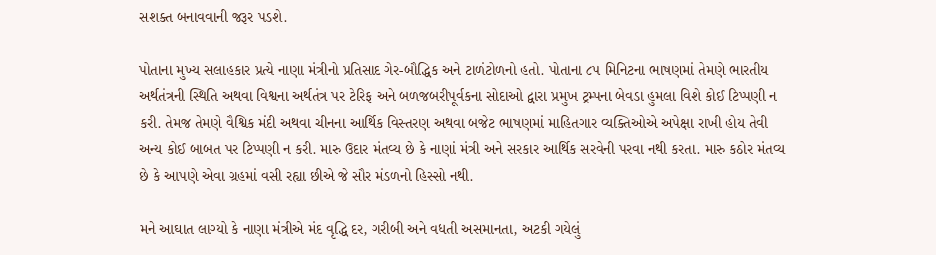સશક્ત બનાવવાની જરૂર પડશે.

પોતાના મુખ્ય સલાહકાર પ્રત્યે નાણા મંત્રીનો પ્રતિસાદ ગેર-બૌદ્ધિક અને ટાળંટોળનો હતો. પોતાના ૮૫ મિનિટના ભાષણમાં તેમણે ભારતીય અર્થતંત્રની સ્થિતિ અથવા વિશ્વના અર્થતંત્ર પર ટેરિફ અને બળજબરીપૂર્વકના સોદાઓ દ્વારા પ્રમુખ ટ્રમ્પના બેવડા હુમલા વિશે કોઈ ટિપ્પણી ન કરી. તેમજ તેમણે વૈશ્વિક મંદી અથવા ચીનના આર્થિક વિસ્તરણ અથવા બજેટ ભાષણમાં માહિતગાર વ્યક્તિઓએ અપેક્ષા રાખી હોય તેવી અન્ય કોઈ બાબત પર ટિપ્પણી ન કરી. મારુ ઉદાર મંતવ્ય છે કે નાણાં મંત્રી અને સરકાર આર્થિક સરવેની પરવા નથી કરતા. મારુ કઠોર મંતવ્ય છે કે આપણે એવા ગ્રહમાં વસી રહ્યા છીએ જે સૌર મંડળનો હિસ્સો નથી.

મને આઘાત લાગ્યો કે નાણા મંત્રીએ મંદ વૃદ્ધિ દર, ગરીબી અને વધતી અસમાનતા, અટકી ગયેલું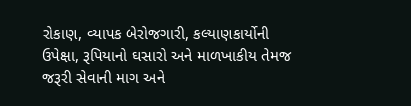રોકાણ, વ્યાપક બેરોજગારી, કલ્યાણકાર્યોની ઉપેક્ષા, રૂપિયાનો ઘસારો અને માળખાકીય તેમજ જરૂરી સેવાની માગ અને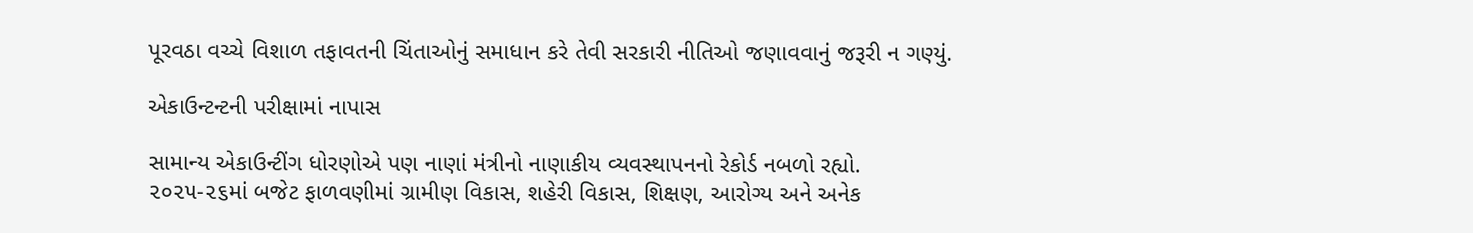પૂરવઠા વચ્ચે વિશાળ તફાવતની ચિંતાઓનું સમાધાન કરે તેવી સરકારી નીતિઓ જણાવવાનું જરૂરી ન ગણ્યું.

એકાઉન્ટન્ટની પરીક્ષામાં નાપાસ

સામાન્ય એકાઉન્ટીંગ ધોરણોએ પણ નાણાં મંત્રીનો નાણાકીય વ્યવસ્થાપનનો રેકોર્ડ નબળો રહ્યો. ૨૦૨૫-૨૬માં બજેટ ફાળવણીમાં ગ્રામીણ વિકાસ, શહેરી વિકાસ, શિક્ષણ, આરોગ્ય અને અનેક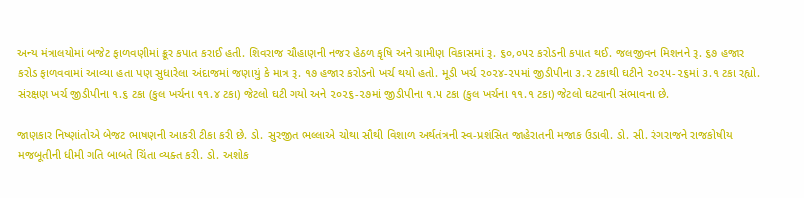અન્ય મંત્રાલયોમાં બજેટ ફાળવણીમાં ક્રૂર કપાત કરાઈ હતી. શિવરાજ ચૌહાણની નજર હેઠળ કૃષિ અને ગ્રામીણ વિકાસમાં રૂ. ૬૦,૦૫૨ કરોડની કપાત થઈ. જલજીવન મિશનને રૂ. ૬૭ હજાર કરોડ ફાળવવામાં આવ્યા હતા પણ સુધારેલા અંદાજમાં જણાયું કે માત્ર રૂ. ૧૭ હજાર કરોડનો ખર્ચ થયો હતો. મૂડી ખર્ચ ૨૦૨૪-૨૫માં જીડીપીના ૩.૨ ટકાથી ઘટીને ૨૦૨૫-૨૬માં ૩.૧ ટકા રહ્યો. સંરક્ષણ ખર્ચ જીડીપીના ૧.૬ ટકા (કુલ ખર્ચના ૧૧.૪ ટકા) જેટલો ઘટી ગયો અને ૨૦૨૬-૨૭માં જીડીપીના ૧.૫ ટકા (કુલ ખર્ચના ૧૧.૧ ટકા) જેટલો ઘટવાની સંભાવના છે.

જાણકાર નિષ્ણાંતોએ બેજટ ભાષણની આકરી ટીકા કરી છે. ડો. સુરજીત ભલ્લાએ ચોથા સૌથી વિશાળ અર્થતંત્રની સ્વ-પ્રશંસિત જાહેરાતની મજાક ઉડાવી. ડો. સી. રંગરાજને રાજકોષીય મજબૂતીની ધીમી ગતિ બાબતે ચિંતા વ્યક્ત કરી. ડો. અશોક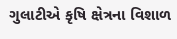ગુલાટીએ કૃષિ ક્ષેત્રના વિશાળ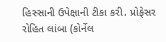હિસ્સાની ઉપેક્ષાની ટીકા કરી. પ્રોફેસર રોહિત લાંબા (કોર્નેલ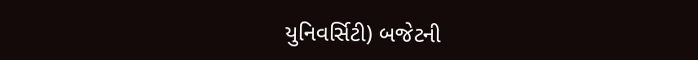યુનિવર્સિટી) બજેટની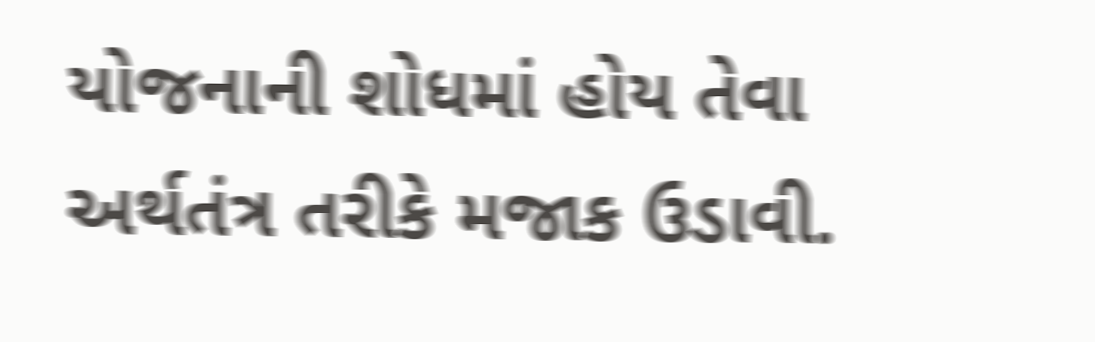યોજનાની શોધમાં હોય તેવા અર્થતંત્ર તરીકે મજાક ઉડાવી.